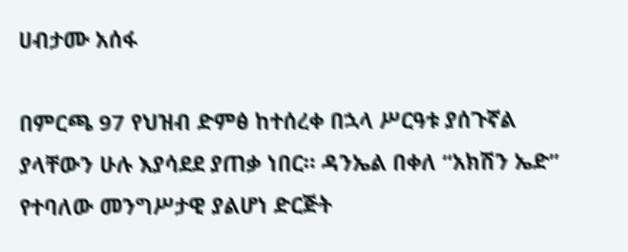ሀብታሙ አሰፋ

በምርጫ 97 የህዝብ ድምፅ ከተሰረቀ በኋላ ሥርዓቱ ያሰጉኛል ያላቸውን ሁሉ እያሳደደ ያጠቃ ነበር። ዳንኤል በቀለ “አክሽን ኤድ” የተባለው መንግሥታዊ ያልሆነ ድርጅት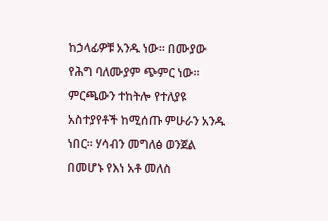ከኃላፊዎቹ አንዱ ነው። በሙያው የሕግ ባለሙያም ጭምር ነው። ምርጫውን ተከትሎ የተለያዩ አስተያየቶች ከሚሰጡ ምሁራን አንዱ ነበር። ሃሳብን መግለፅ ወንጀል በመሆኑ የእነ አቶ መለስ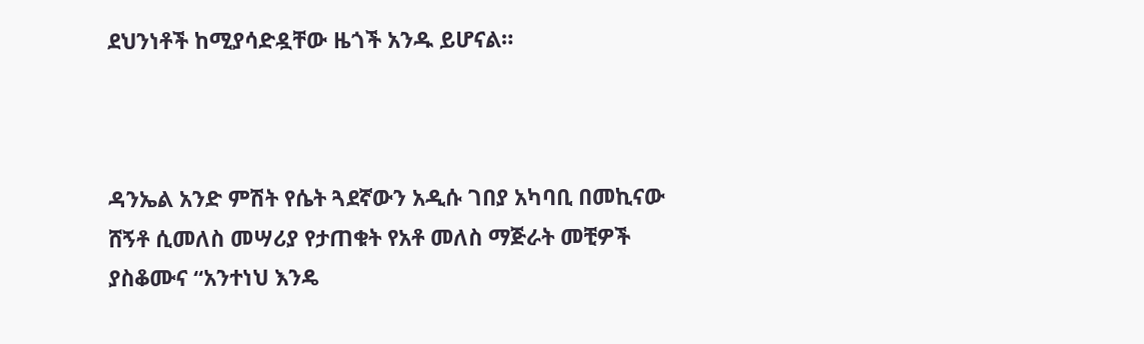ደህንነቶች ከሚያሳድዷቸው ዜጎች አንዱ ይሆናል።



ዳንኤል አንድ ምሽት የሴት ጓደኛውን አዲሱ ገበያ አካባቢ በመኪናው ሸኝቶ ሲመለስ መሣሪያ የታጠቁት የአቶ መለስ ማጅራት መቺዎች ያስቆሙና “አንተነህ እንዴ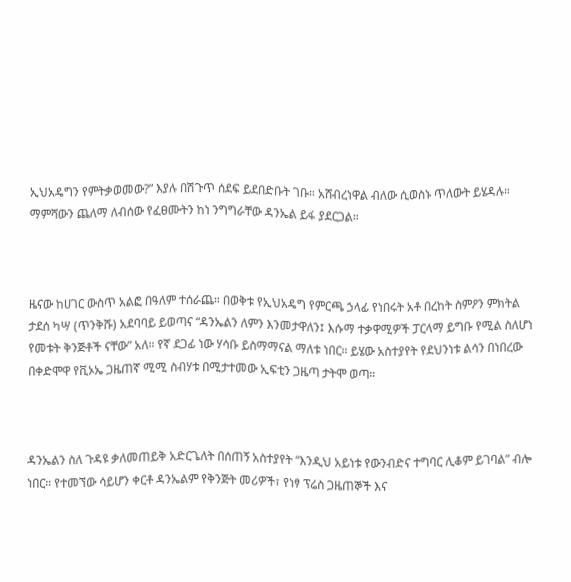ኢህአዴግን የምትቃወመው?” እያሉ በሽጉጥ ሰደፍ ይደበድቡት ገቡ። አሸብረነዋል ብለው ሲወስኑ ጥለውት ይሄዳሉ። ማምሻውን ጨለማ ለብሰው የፈፀሙትን ከነ ንግግራቸው ዳንኤል ይፋ ያደርጋል።



ዜናው ከሀገር ውስጥ አልፎ በዓለም ተሰራጨ። በወቅቱ የኢህአዴግ የምርጫ ኃላፊ የነበሩት አቶ በረከት ስምዖን ምክትል ታደሰ ካሣ (ጥንቅሹ) አደባባይ ይወጣና “ዳንኤልን ለምን እንመታዋለን፤ እሱማ ተቃዋሚዎች ፓርላማ ይግቡ የሚል ስለሆነ የመቱት ቅንጅቶች ናቸው” አለ። የኛ ደጋፊ ነው ሃሳቡ ይስማማናል ማለቱ ነበር። ይሄው አስተያየት የደህንነቱ ልሳን በነበረው በቀድሞዋ የቪኦኤ ጋዜጠኛ ሚሚ ስብሃቱ በሚታተመው ኢፍቲን ጋዜጣ ታትሞ ወጣ።



ዳንኤልን ስለ ጉዳዩ ቃለመጠይቅ አድርጌለት በሰጠኝ አስተያየት “እንዲህ አይነቱ የውንብድና ተግባር ሊቆም ይገባል” ብሎ ነበር። የተመኘው ሳይሆን ቀርቶ ዳንኤልም የቅንጅት መሪዎች፣ የነፃ ፕሬስ ጋዜጠኞች እና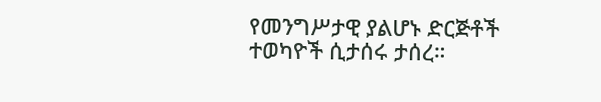የመንግሥታዊ ያልሆኑ ድርጅቶች ተወካዮች ሲታሰሩ ታሰረ።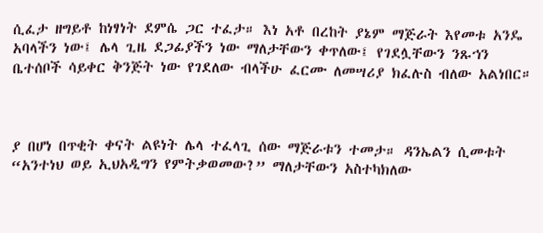ሲፈታ ዘግይቶ ከነፃነት ደምሴ ጋር ተፈታ። እነ አቶ በረከት ያኔም ማጅራት እየመቱ አንዴ አባላችን ነው፤ ሌላ ጊዜ ደጋፊያችን ነው ማለታቸውን ቀጥለው፤ የገደሏቸውን ንጹኀን ቤተሰቦች ሳይቀር ቅንጅት ነው የገደለው ብላችሁ ፈርሙ ለመሣሪያ ክፈሉስ ብለው አልነበር።



ያ በሆነ በጥቂት ቀናት ልዩነት ሌላ ተፈላጊ ሰው ማጅራቱን ተመታ። ዳንኤልን ሲመቱት “አንተነህ ወይ ኢህአዲግን የምትቃወመው?” ማለታቸውን አስተካክለው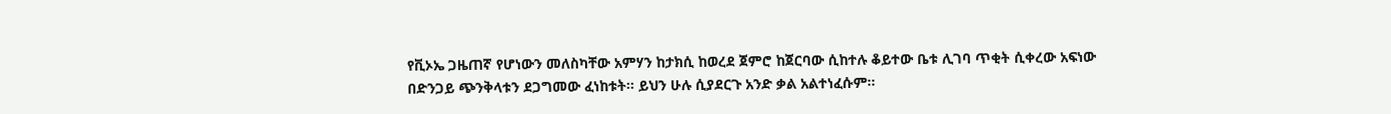የቪኦኤ ጋዜጠኛ የሆነውን መለስካቸው አምሃን ከታክሲ ከወረደ ጀምሮ ከጀርባው ሲከተሉ ቆይተው ቤቱ ሊገባ ጥቂት ሲቀረው አፍነው በድንጋይ ጭንቅላቱን ደጋግመው ፈነከቱት። ይህን ሁሉ ሲያደርጉ አንድ ቃል አልተነፈሱም።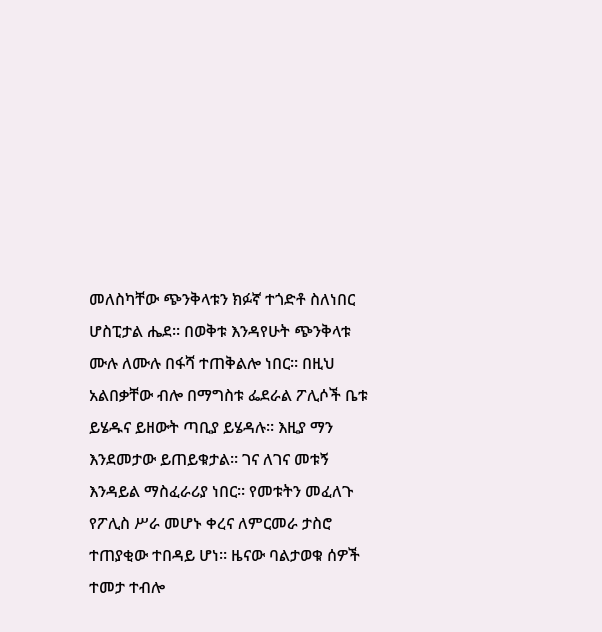መለስካቸው ጭንቅላቱን ክፉኛ ተጎድቶ ስለነበር ሆስፒታል ሔደ። በወቅቱ እንዳየሁት ጭንቅላቱ ሙሉ ለሙሉ በፋሻ ተጠቅልሎ ነበር። በዚህ አልበቃቸው ብሎ በማግስቱ ፌደራል ፖሊሶች ቤቱ ይሄዱና ይዘውት ጣቢያ ይሄዳሉ። እዚያ ማን እንደመታው ይጠይቁታል። ገና ለገና መቱኝ እንዳይል ማስፈራሪያ ነበር። የመቱትን መፈለጉ የፖሊስ ሥራ መሆኑ ቀረና ለምርመራ ታስሮ ተጠያቂው ተበዳይ ሆነ። ዜናው ባልታወቁ ሰዎች ተመታ ተብሎ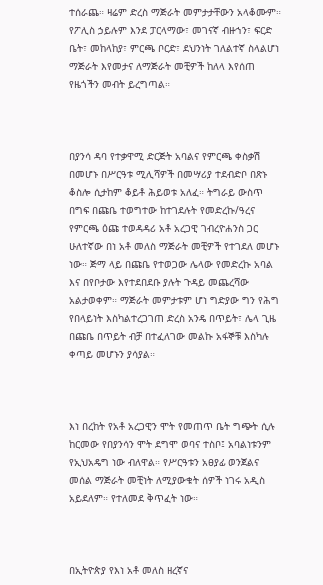ተሰራጨ። ዛሬም ድረስ ማጅራት መምታታቸውን አላቆሙም። የፖሊስ ኃይሉም እንደ ፓርላማው፣ መገናኛ ብዙኀን፣ ፍርድ ቤት፣ መከላከያ፣ ምርጫ ቦርድ፣ ደህንነት ገለልተኛ ስላልሆነ ማጅራት እየመታና ለማጅራት መቺዎች ከለላ እየሰጠ የዜጎችን መብት ይረግጣል።



በያንሳ ዳባ የተቃዋሚ ድርጅት አባልና የምርጫ ቀስቃሽ በመሆኑ በሥርዓቱ ሚሊሻዎች በመሣሪያ ተደብድቦ በጽኑ ቆስሎ ሲታከም ቆይቶ ሕይወቱ አለፈ። ትግራይ ውስጥ በግፍ በጩቤ ተወግተው ከተገደሉት የመድረኩ/ዓረና የምርጫ ዕጩ ተወዳዳሪ አቶ አረጋዊ ገብረዮሐንስ ጋር ሁለተኛው በነ አቶ መለስ ማጅራት መቺዎች የተገደለ መሆኑ ነው። ጅማ ላይ በጩቤ የተወጋው ሌላው የመድረኩ አባል እና በየቦታው እየተደበደቡ ያሉት ጉዳይ መጨረሻው አልታወቀም። ማጅራት መምታቱም ሆነ ግድያው ግን የሕግ የበላይነት እስካልተረጋገጠ ድረስ አንዴ በጥይት፣ ሌላ ጊዜ በጩቤ በጥይት ብቻ በተፈለገው መልኩ አፋኞቹ እስካሉ ቀጣይ መሆኑን ያሳያል።



እነ በረከት የአቶ አረጋዊን ሞት የመጠጥ ቤት ግጭት ሲሉ ከርመው የበያንሳን ሞት ደግሞ ወባና ተስቦ፤ አባልነቱንም የኢህአዴግ ነው ብለዋል። የሥርዓቱን አፀያፊ ወንጀልና መሰል ማጅራት መቺነት ለሚያውቁት ሰዎች ነገሩ አዲስ አይደለም። የተለመደ ቅጥፈት ነው።



በኢትዮጵያ የእነ አቶ መለስ ዘረኛና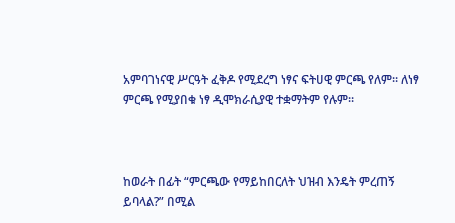አምባገነናዊ ሥርዓት ፈቅዶ የሚደረግ ነፃና ፍትሀዊ ምርጫ የለም። ለነፃ ምርጫ የሚያበቁ ነፃ ዲሞክራሲያዊ ተቋማትም የሉም።



ከወራት በፊት “ምርጫው የማይከበርለት ህዝብ እንዴት ምረጠኝ ይባላል?” በሚል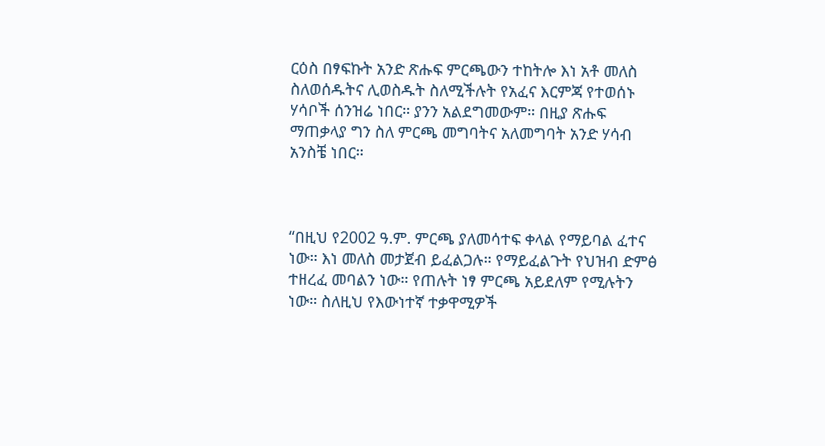ርዕስ በፃፍኩት አንድ ጽሑፍ ምርጫውን ተከትሎ እነ አቶ መለስ ስለወሰዱትና ሊወስዱት ስለሚችሉት የአፈና እርምጃ የተወሰኑ ሃሳቦች ሰንዝሬ ነበር። ያንን አልደግመውም። በዚያ ጽሑፍ ማጠቃላያ ግን ስለ ምርጫ መግባትና አለመግባት አንድ ሃሳብ አንስቼ ነበር።



“በዚህ የ2002 ዓ.ም. ምርጫ ያለመሳተፍ ቀላል የማይባል ፈተና ነው። እነ መለስ መታጀብ ይፈልጋሉ። የማይፈልጉት የህዝብ ድምፅ ተዘረፈ መባልን ነው። የጠሉት ነፃ ምርጫ አይደለም የሚሉትን ነው። ስለዚህ የእውነተኛ ተቃዋሚዎች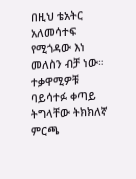በዚህ ቴአትር አለመሳተፍ የሚጎዳው እነ መለስን ብቻ ነው። ተቃዋሚዎቹ ባይሳተፉ ቀጣይ ትግላቸው ትክክለኛ ምርጫ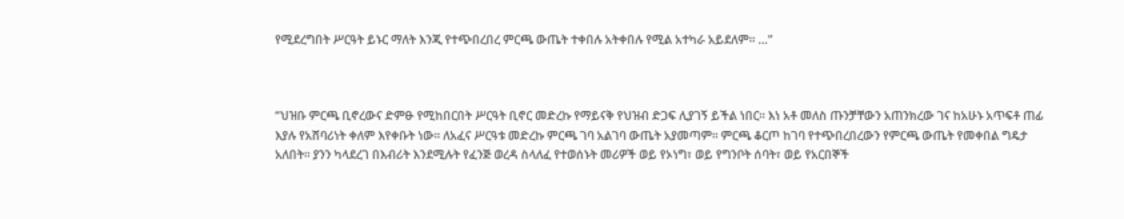የሚደረግበት ሥርዓት ይኑር ማለት እንጂ የተጭበረበረ ምርጫ ውጤት ተቀበሉ አትቀበሉ የሚል አተካራ አይደለም። …”



“ህዝቡ ምርጫ ቢኖረውና ድምፁ የሚከበርበት ሥርዓት ቢኖር መድረኩ የማይናቅ የህዝብ ድጋፍ ሊያገኝ ይችል ነበር። እነ አቶ መለስ ጡንቻቸውን አጠንክረው ገና ከአሁኑ አጥፍቶ ጠፊ እያሉ የአሸባሪነት ቀለም እየቀቡት ነው። ለአፈና ሥርዓቱ መድረኩ ምርጫ ገባ አልገባ ውጤት አያመጣም። ምርጫ ቆርጦ ከገባ የተጭበረበረውን የምርጫ ውጤት የመቀበል ግዴታ አለበት። ያንን ካላደረገ በእብሪት እንደሚሉት የፈንጅ ወረዳ ስላለፈ የተወሰኑት መሪዎች ወይ የኦነግ፣ ወይ የግንቦት ሰባት፣ ወይ የአርበኞች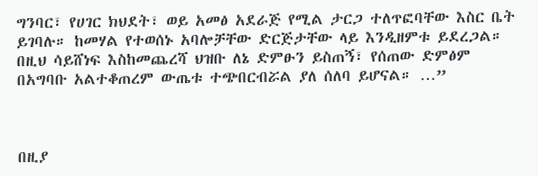ግንባር፣ የሀገር ክህደት፣ ወይ አመፅ አደራጅ የሚል ታርጋ ተለጥፎባቸው እስር ቤት ይገባሉ። ከመሃል የተወሰኑ አባሎቻቸው ድርጅታቸው ላይ እንዲዘምቱ ይደረጋል። በዚህ ሳይሸነፍ እስከመጨረሻ ህዝቡ ለኔ ድምፁን ይስጠኝ፣ የሰጠው ድምፅም በአግባቡ አልተቆጠረም ውጤቱ ተጭበርብሯል ያለ ሰለባ ይሆናል። …”



በዚያ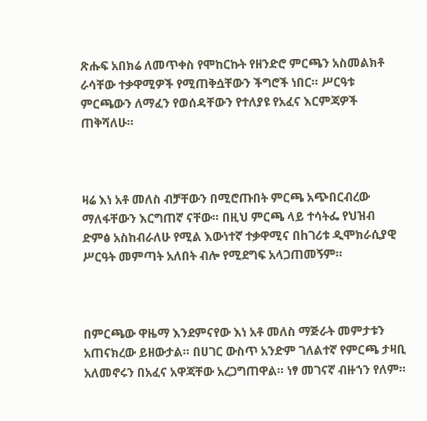ጽሑፍ አበክሬ ለመጥቀስ የሞከርኩት የዘንድሮ ምርጫን አስመልክቶ ራሳቸው ተቃዋሚዎች የሚጠቅሷቸውን ችግሮች ነበር። ሥርዓቱ ምርጫውን ለማፈን የወሰዳቸውን የተለያዩ የአፈና እርምጃዎች ጠቅሻለሁ።



ዛሬ እነ አቶ መለስ ብቻቸውን በሚሮጡበት ምርጫ አጭበርብረው ማለፋቸውን እርግጠኛ ናቸው። በዚህ ምርጫ ላይ ተሳትፌ የህዝብ ድምፅ አስከብራለሁ የሚል እውነተኛ ተቃዋሚና በhገሪቱ ዲሞክራሲያዊ ሥርዓት መምጣት አለበት ብሎ የሚደግፍ አላጋጠመኝም።



በምርጫው ዋዜማ እንደምናየው እነ አቶ መለስ ማጅራት መምታቱን አጠናክረው ይዘውታል። በሀገር ውስጥ አንድም ገለልተኛ የምርጫ ታዛቢ አለመኖሩን በአፈና አዋጃቸው አረጋግጠዋል። ነፃ መገናኛ ብዙኀን የለም።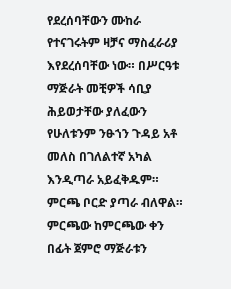የደረሰባቸውን ሙከራ የተናገሩትም ዛቻና ማስፈራሪያ እየደረሰባቸው ነው። በሥርዓቱ ማጅራት መቺዎች ሳቢያ ሕይወታቸው ያለፈውን የሁለቱንም ንፁኀን ጉዳይ አቶ መለስ በገለልተኛ አካል እንዲጣራ አይፈቅዱም። ምርጫ ቦርድ ያጣራ ብለዋል። ምርጫው ከምርጫው ቀን በፊት ጀምሮ ማጅራቱን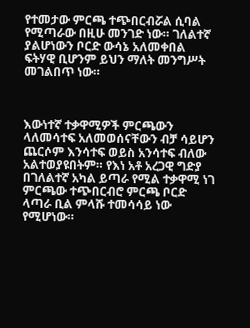የተመታው ምርጫ ተጭበርብሯል ሲባል የሚጣራው በዚሁ መንገድ ነው። ገለልተኛ ያልሆነውን ቦርድ ውሳኔ አለመቀበል ፍትሃዊ ቢሆንም ይህን ማለት መንግሥት መገልበጥ ነው።



እውነተኛ ተቃዋሚዎች ምርጫውን ላለመሳተፍ አለመወሰናቸውን ብቻ ሳይሆን ጨርሶም እንሳተፍ ወይስ አንሳተፍ ብለው አልተወያዩበትም። የእነ አቶ አረጋዊ ግድያ በገለልተኛ አካል ይጣራ የሚል ተቃዋሚ ነገ ምርጫው ተጭበርብሮ ምርጫ ቦርድ ላጣራ ቢል ምላሹ ተመሳሳይ ነው የሚሆነው።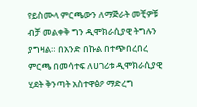የይስሙላ ምርጫውን ለማጅራት መቺዎቹ ብቻ መልቀቅ ግን ዲሞክራሲያዊ ትግሉን ያግዛል። በአንድ በኩል በተጭበረበረ ምርጫ በመሳተፍ ለሀገሪቱ ዲሞክራሲያዊ ሂደት ቅንጣት አስተዋፅዖ ማድረግ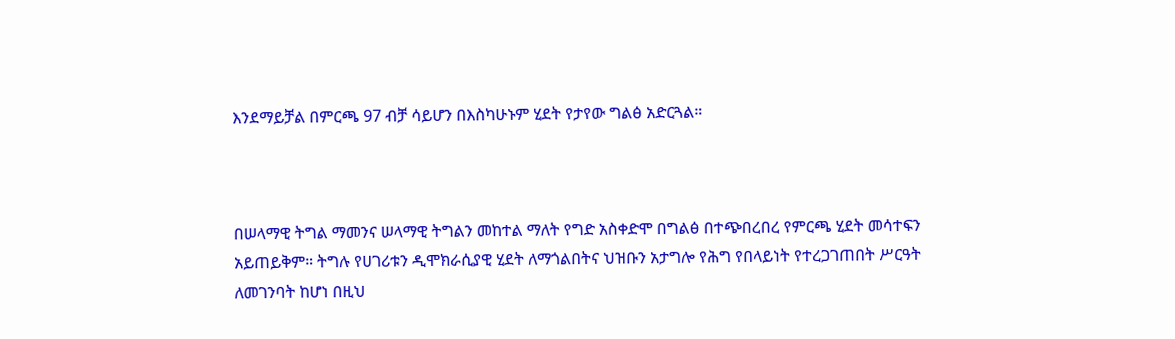እንደማይቻል በምርጫ 97 ብቻ ሳይሆን በእስካሁኑም ሂደት የታየው ግልፅ አድርጓል።



በሠላማዊ ትግል ማመንና ሠላማዊ ትግልን መከተል ማለት የግድ አስቀድሞ በግልፅ በተጭበረበረ የምርጫ ሂደት መሳተፍን አይጠይቅም። ትግሉ የሀገሪቱን ዲሞክራሲያዊ ሂደት ለማጎልበትና ህዝቡን አታግሎ የሕግ የበላይነት የተረጋገጠበት ሥርዓት ለመገንባት ከሆነ በዚህ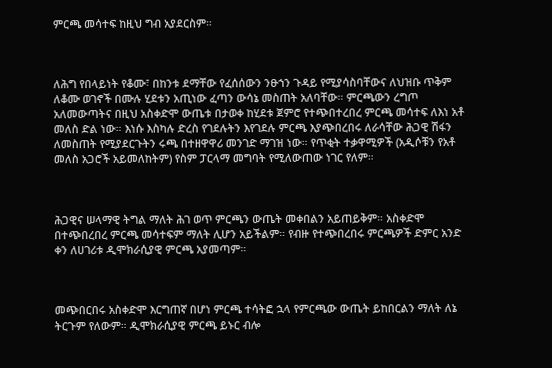ምርጫ መሳተፍ ከዚህ ግብ አያደርስም።



ለሕግ የበላይነት የቆሙ፣ በከንቱ ደማቸው የፈሰሰውን ንፁኀን ጉዳይ የሚያሳስባቸውና ለህዝቡ ጥቅም ለቆሙ ወገኖች በሙሉ ሂደቱን አጢነው ፈጣን ውሳኔ መስጠት አለባቸው። ምርጫውን ረግጦ አለመውጣትና በዚህ አስቀድሞ ውጤቱ በታወቀ ከሂደቱ ጀምሮ የተጭበተረበረ ምርጫ መሳተፍ ለእነ አቶ መለስ ድል ነው። እነሱ እስካሉ ድረስ የገደሉትን እየገደሉ ምርጫ እያጭበረበሩ ለራሳቸው ሕጋዊ ሽፋን ለመስጠት የሚያደርጉትን ሩጫ በተዘዋዋሪ መንገድ ማገዝ ነው። የጥቂት ተቃዋሚዎች (አዲሶቹን የአቶ መለስ አጋሮች አይመለከትም) የስም ፓርላማ መግባት የሚለውጠው ነገር የለም።



ሕጋዊና ሠላማዊ ትግል ማለት ሕገ ወጥ ምርጫን ውጤት መቀበልን አይጠይቅም። አስቀድሞ በተጭበረበረ ምርጫ መሳተፍም ማለት ሊሆን አይችልም። የብዙ የተጭበረበሩ ምርጫዎች ድምር አንድ ቀን ለሀገሪቱ ዲሞክራሲያዊ ምርጫ አያመጣም።



መጭበርበሩ አስቀድሞ እርግጠኛ በሆነ ምርጫ ተሳትፎ ኋላ የምርጫው ውጤት ይከበርልን ማለት ለኔ ትርጉም የለውም። ዲሞክራሲያዊ ምርጫ ይኑር ብሎ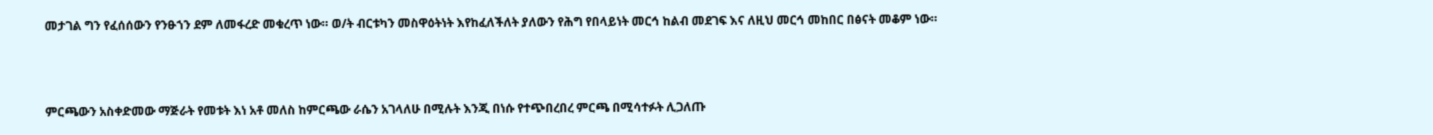መታገል ግን የፈሰሰውን የንፁኀን ደም ለመፋረድ መቁረጥ ነው። ወ/ት ብርቱካን መስዋዕትነት እየከፈለችለት ያለውን የሕግ የበላይነት መርኅ ከልብ መደገፍ እና ለዚህ መርኅ መከበር በፅናት መቆም ነው።



ምርጫውን አስቀድመው ማጅራት የመቱት እነ አቶ መለስ ከምርጫው ራሴን አገላለሁ በሚሉት እንጂ በነሱ የተጭበረበረ ምርጫ በሚሳተፉት ሊጋለጡ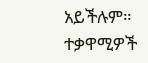አይችሉም። ተቃዋሚዎች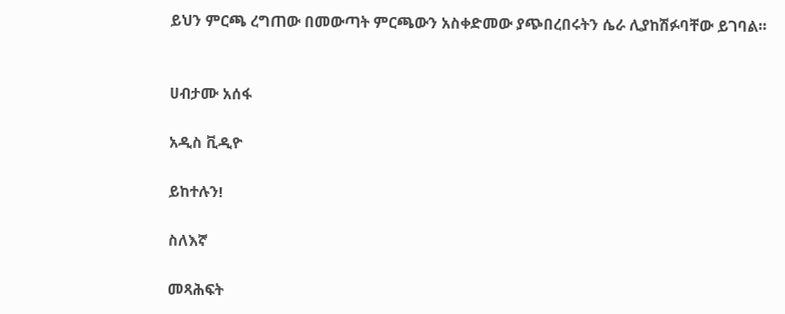ይህን ምርጫ ረግጠው በመውጣት ምርጫውን አስቀድመው ያጭበረበሩትን ሴራ ሊያከሽፉባቸው ይገባል።


ሀብታሙ አሰፋ

አዲስ ቪዲዮ

ይከተሉን!

ስለእኛ

መጻሕፍት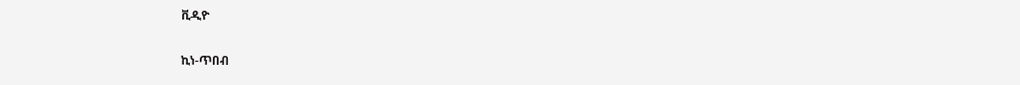ቪዲዮ

ኪነ-ጥበብ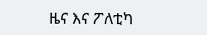ዜና እና ፖለቲካ